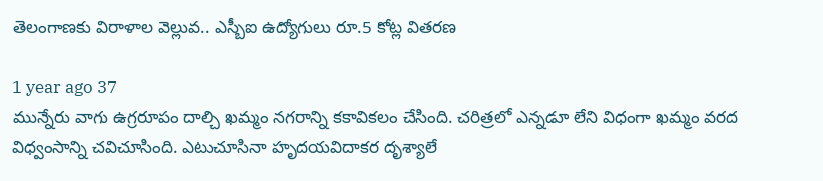తెలంగాణకు విరాళాల వెల్లువ.. ఎస్బీఐ ఉద్యోగులు రూ.5 కోట్ల వితరణ

1 year ago 37
మున్నేరు వాగు ఉగ్రరూపం దాల్చి ఖమ్మం నగరాన్ని కకావికలం చేసింది. చరిత్రలో ఎన్నడూ లేని విధంగా ఖమ్మం వరద విధ్వంసాన్ని చవిచూసింది. ఎటుచూసినా హృదయవిదాకర దృశ్యాలే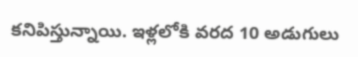కనిపిస్తున్నాయి. ఇళ్లలోకి వరద 10 అడుగులు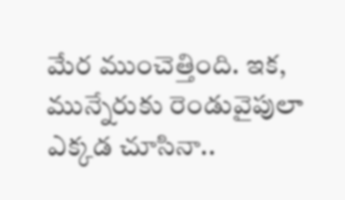మేర ముంచెత్తింది. ఇక, మున్నేరుకు రెండువైపులా ఎక్కడ చూసినా..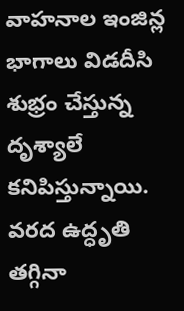వాహనాల ఇంజిన్ల భాగాలు విడదీసి శుభ్రం చేస్తున్న దృశ్యాలే కనిపిస్తున్నాయి. వరద ఉద్ధృతి తగ్గినా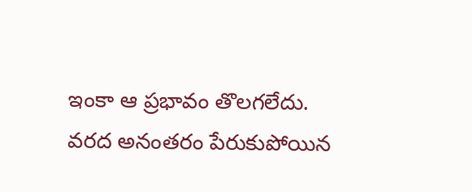ఇంకా ఆ ప్రభావం తొలగలేదు. వరద అనంతరం పేరుకుపోయిన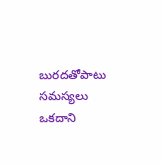బురదతోపాటు సమస్యలు ఒకదాని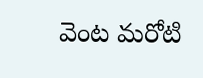వెంట మరోటి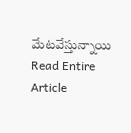మేటవేస్తున్నాయి
Read Entire Article